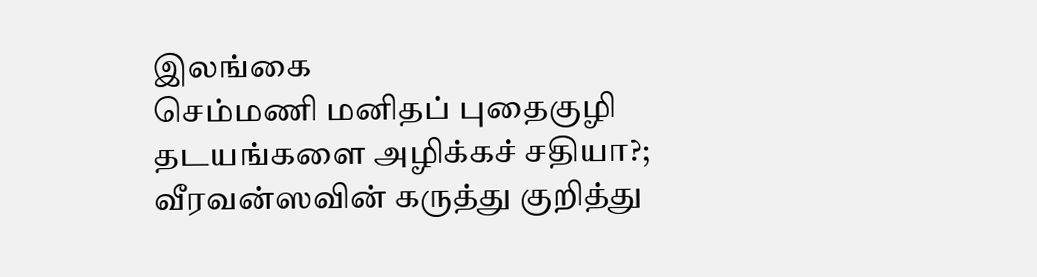இலங்கை
செம்மணி மனிதப் புதைகுழி தடயங்களை அழிக்கச் சதியா?; வீரவன்ஸவின் கருத்து குறித்து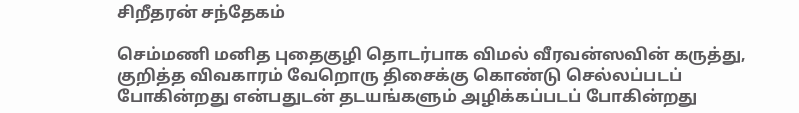சிறீதரன் சந்தேகம்

செம்மணி மனித புதைகுழி தொடர்பாக விமல் வீரவன்ஸவின் கருத்து, குறித்த விவகாரம் வேறொரு திசைக்கு கொண்டு செல்லப்படப் போகின்றது என்பதுடன் தடயங்களும் அழிக்கப்படப் போகின்றது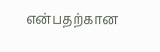என்பதற்கான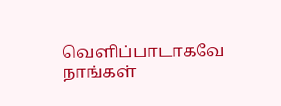வெளிப்பாடாகவே நாங்கள்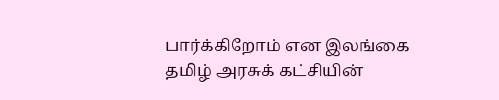பார்க்கிறோம் என இலங்கை தமிழ் அரசுக் கட்சியின்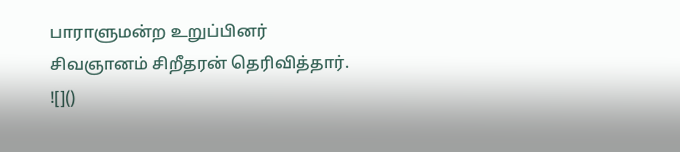பாராளுமன்ற உறுப்பினர் சிவஞானம் சிறீதரன் தெரிவித்தார்.
![]()